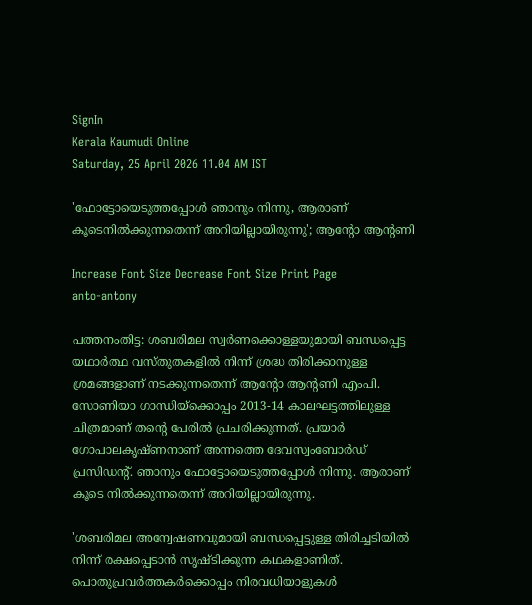SignIn
Kerala Kaumudi Online
Saturday, 25 April 2026 11.04 AM IST

'ഫോട്ടോയെടുത്തപ്പോൾ ഞാനും നിന്നു, ആരാണ് കൂടെനിൽക്കുന്നതെന്ന് അറിയില്ലായിരുന്നു'; ആന്റോ ആന്റണി

Increase Font Size Decrease Font Size Print Page
anto-antony

പത്തനംതിട്ട: ശബരിമല സ്വർണക്കൊള്ളയുമായി ബന്ധപ്പെട്ട യഥാർത്ഥ വസ്‌തുതകളിൽ നിന്ന് ശ്രദ്ധ തിരിക്കാനുള്ള ശ്രമങ്ങളാണ് നടക്കുന്നതെന്ന് ആന്റോ ആന്റണി എംപി. സോണിയാ ഗാന്ധിയ്‌ക്കൊപ്പം 2013-14 കാലഘട്ടത്തിലുള്ള ചിത്രമാണ് തന്റെ പേരിൽ പ്രചരിക്കുന്നത്. പ്രയാർ ഗോപാലകൃഷ്‌ണനാണ് അന്നത്തെ ദേവസ്വംബോർഡ് പ്രസിഡന്റ്. ഞാനും ഫോട്ടോയെടുത്തപ്പോൾ നിന്നു. ആരാണ് കൂടെ നിൽക്കുന്നതെന്ന് അറിയില്ലായിരുന്നു.

'ശബരിമല അന്വേഷണവുമായി ബന്ധപ്പെട്ടുള്ള തിരിച്ചടിയിൽ നിന്ന് രക്ഷപ്പെടാൻ സൃഷ്‌ടിക്കുന്ന കഥകളാണിത്. പൊതുപ്രവർത്തകർക്കൊപ്പം നിരവധിയാളുകൾ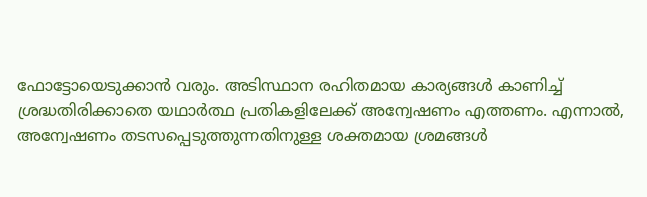ഫോട്ടോയെടുക്കാൻ വരും. അടിസ്ഥാന രഹിതമായ കാര്യങ്ങൾ കാണിച്ച് ശ്രദ്ധതിരിക്കാതെ യഥാർത്ഥ പ്രതികളിലേക്ക് അന്വേഷണം എത്തണം. എന്നാൽ, അന്വേഷണം തടസപ്പെടുത്തുന്നതിനുള്ള ശക്തമായ ശ്രമങ്ങൾ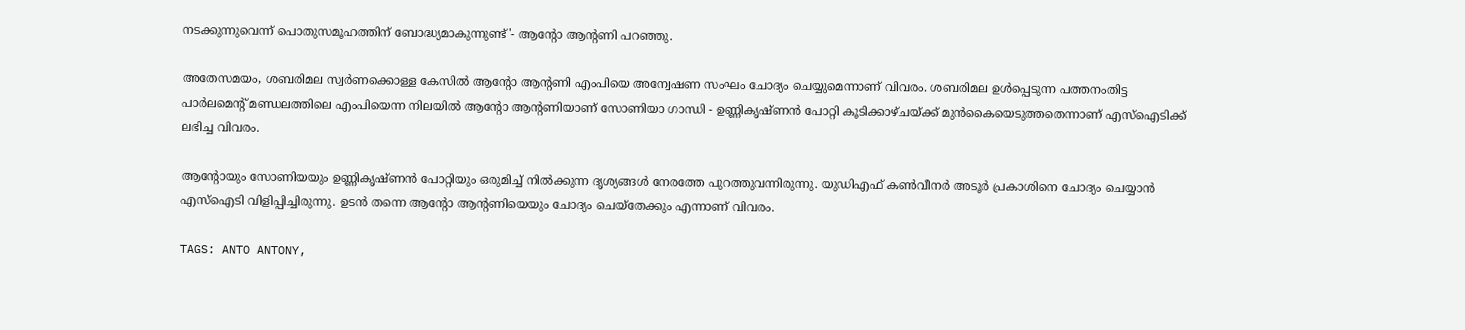നടക്കുന്നുവെന്ന് പൊതുസമൂഹത്തിന് ബോദ്ധ്യമാകുന്നുണ്ട്'- ആന്റോ ആന്റണി പറഞ്ഞു.

അതേസമയം, ശബരിമല സ്വർണക്കൊള്ള കേസിൽ ആന്റോ ആന്റണി എംപിയെ അന്വേഷണ സംഘം ചോദ്യം ചെയ്യുമെന്നാണ് വിവരം. ശബരിമല ഉൾപ്പെടുന്ന പത്തനംതിട്ട പാർലമെന്റ് മണ്ഡലത്തിലെ എംപിയെന്ന നിലയിൽ ആന്റോ ആന്റണിയാണ് സോണിയാ ഗാന്ധി - ഉണ്ണികൃഷ്ണൻ പോറ്റി കൂടിക്കാഴ്ചയ്ക്ക് മുൻകൈയെടുത്തതെന്നാണ് എസ്‌ഐടിക്ക് ലഭിച്ച വിവരം.

ആന്റോയും സോണിയയും ഉണ്ണികൃഷ്ണൻ പോറ്റിയും ഒരുമിച്ച് നിൽക്കുന്ന ദൃശ്യങ്ങൾ നേരത്തേ പുറത്തുവന്നിരുന്നു. യുഡിഎഫ് കൺവീനർ അടൂർ പ്രകാശിനെ ചോദ്യം ചെയ്യാൻ എസ്ഐടി വിളിപ്പിച്ചിരുന്നു. ഉടൻ തന്നെ ആന്റോ ആന്റണിയെയും ചോദ്യം ചെയ്തേക്കും എന്നാണ് വിവരം.

TAGS: ANTO ANTONY,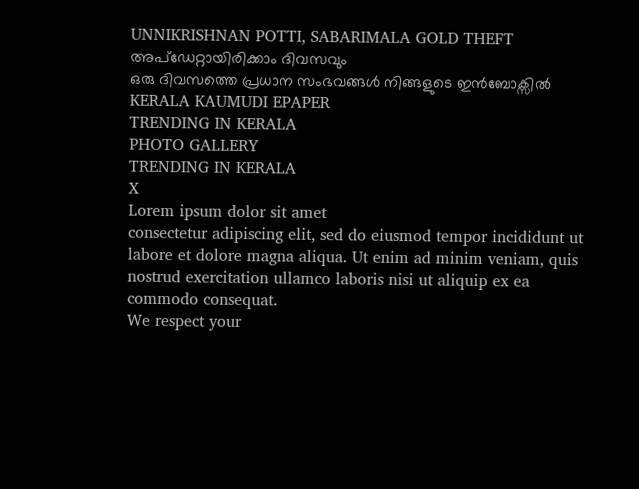UNNIKRISHNAN POTTI, SABARIMALA GOLD THEFT
അപ്ഡേറ്റായിരിക്കാം ദിവസവും
ഒരു ദിവസത്തെ പ്രധാന സംഭവങ്ങൾ നിങ്ങളുടെ ഇൻബോക്സിൽ
KERALA KAUMUDI EPAPER
TRENDING IN KERALA
PHOTO GALLERY
TRENDING IN KERALA
X
Lorem ipsum dolor sit amet
consectetur adipiscing elit, sed do eiusmod tempor incididunt ut labore et dolore magna aliqua. Ut enim ad minim veniam, quis nostrud exercitation ullamco laboris nisi ut aliquip ex ea commodo consequat.
We respect your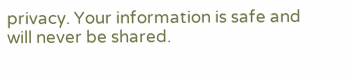privacy. Your information is safe and will never be shared.